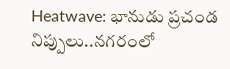Heatwave: భానుడు ప్రచండ నిప్పులు..నగరంలో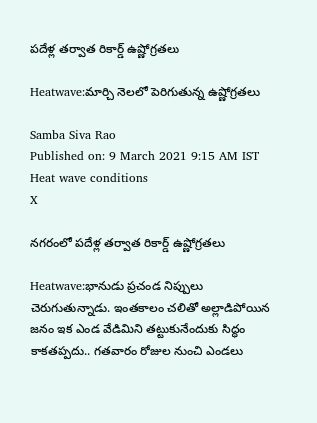పదేళ్ల తర్వాత రికార్డ్ ఉష్ణోగ్రతలు

Heatwave:మార్చి నెలలో పెరిగుతున్న ఉష్ణోగ్రతలు

Samba Siva Rao
Published on: 9 March 2021 9:15 AM IST
Heat wave conditions
X

నగరంలో పదేళ్ల తర్వాత రికార్డ్ ఉష్ణోగ్రతలు

Heatwave:భానుడు ప్రచండ నిప్పులు చెరుగుతున్నాడు. ఇంతకాలం చలితో అల్లాడిపోయిన జనం ఇక ఎండ వేడిమిని తట్టుకునేందుకు సిద్ధం కాకతప్పదు.. గతవారం రోజుల నుంచి ఎండలు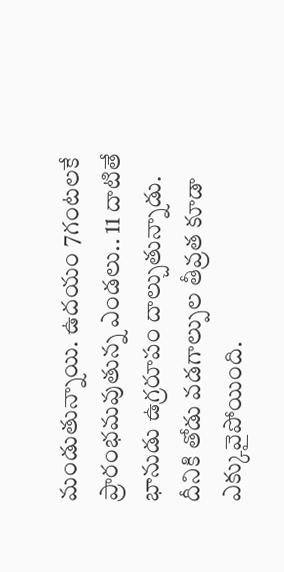మండుతున్నాయి. ఉదయం 7గంటలకే ప్రారంభమవుతున్న ఎండలు.. 11 దాటితే భానుడు ఉగ్రరూపం దాల్చుతున్నాడు. దీనికి తోడు వడగాల్పుల తీవ్రత కూడా ఎక్కువైపోయింది.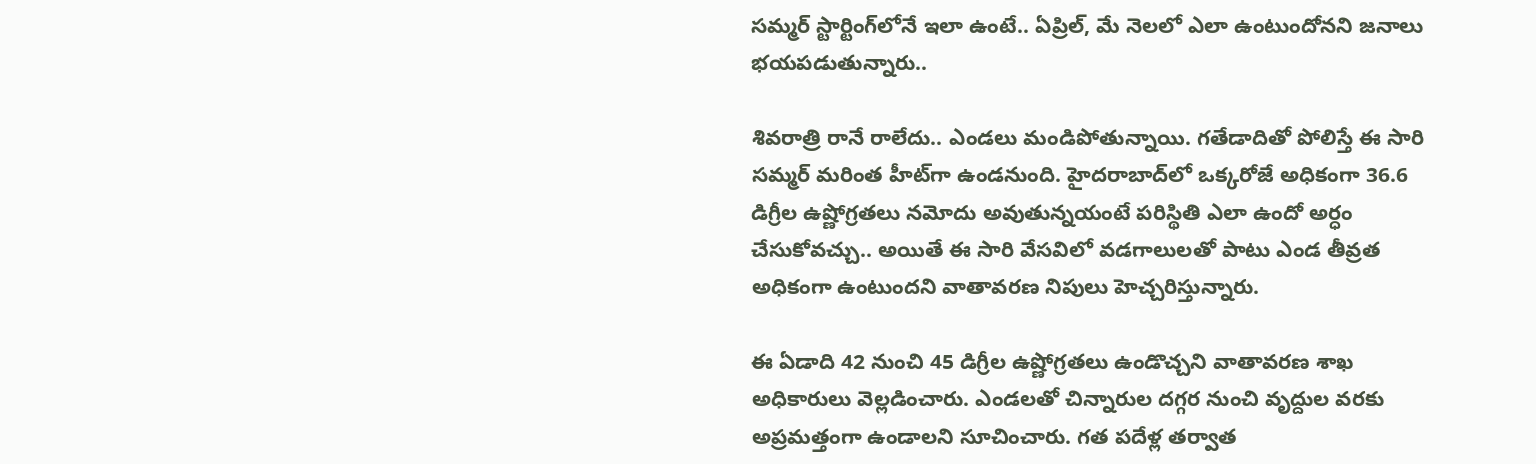సమ్మర్ స్టార్టింగ్‌లోనే ఇలా ఉంటే.. ఏప్రిల్, మే నెలలో ఎలా ఉంటుందోనని జనాలు భయపడుతున్నారు..

శివరాత్రి రానే రాలేదు.. ఎండలు మండిపోతున్నాయి. గతేడాదితో పోలిస్తే ఈ సారి సమ్మర్ మరింత హీట్‌గా ఉండనుంది. హైదరాబాద్‌లో ఒక్కరోజే అధికంగా 36.6 డిగ్రీల ఉష్ణోగ్రతలు నమోదు అవుతున్నయంటే పరిస్థితి ఎలా ఉందో అర్ధం చేసుకోవచ్చు.. అయితే ఈ సారి వేసవిలో వడగాలులతో పాటు ఎండ తీవ్రత అధికంగా ఉంటుందని వాతావరణ నిపులు హెచ్చరిస్తున్నారు.

ఈ ఏడాది 42 నుంచి 45 డిగ్రీల ఉష్ణోగ్రతలు ఉండొచ్చని వాతావరణ శాఖ అధికారులు వెల్లడించారు. ఎండలతో చిన్నారుల దగ్గర నుంచి వృద్దుల వరకు అప్రమత్తంగా ఉండాలని సూచించారు. గత పదేళ్ల తర్వాత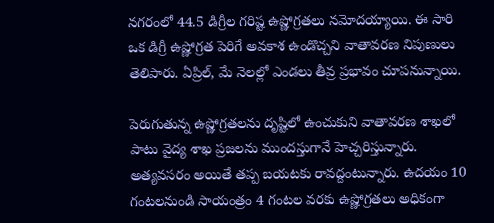నగరంలో 44.5 డిగ్రీల గరిష్ట ఉష్ణోగ్రతలు నమోదయ్యాయి. ఈ సారి ఒక డిగ్రీ ఉష్ణోగ్రత పెరిగే అవకాశ ఉండొచ్చని వాతావరణ నిపుణులు తెలిపారు. ఏప్రిల్, మే నెలల్లో ఎండలు తీవ్ర ప్రభావం చూపనున్నాయి.

పెరుగుతున్న ఉష్ణోగ్రతలను దృష్టిలో ఉంచుకుని వాతావరణ శాఖలో పాటు వైద్య శాఖ ప్రజలను ముందస్తుగానే హెచ్చరిస్తున్నారు. అత్యవసరం అయితే తప్ప బయటకు రావద్దంటున్నారు. ఉదయం 10 గంటలనుండి సాయంత్రం 4 గంటల వరకు ఉష్ణోగ్రతలు అధికంగా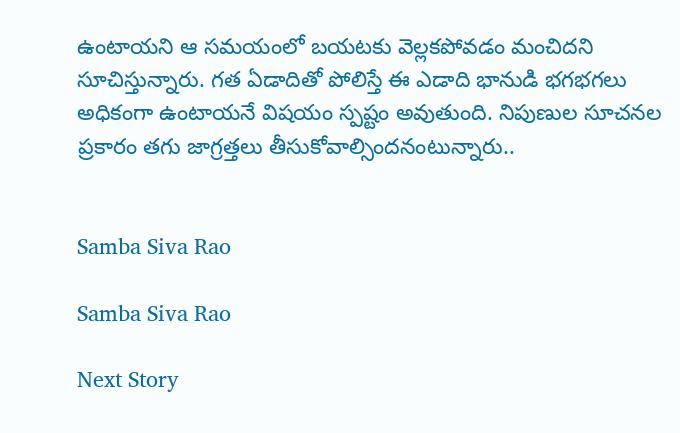ఉంటాయని ఆ సమయంలో బయటకు వెల్లకపోవడం మంచిదని సూచిస్తున్నారు. గత ఏడాదితో పోలిస్తే ఈ ఎడాది భానుడి భగభగలు అధికంగా ఉంటాయనే విషయం స్పష్టం అవుతుంది. నిపుణుల సూచనల ప్రకారం తగు జాగ్రత్తలు తీసుకోవాల్సిందనంటున్నారు..


Samba Siva Rao

Samba Siva Rao

Next Story